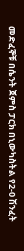መድፈኞቹ በሴንት ጀምስ ፓርክ በኒውካስትል የ2-0 ሽንፈት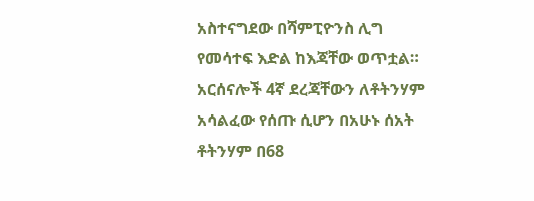አስተናግደው በሻምፒዮንስ ሊግ የመሳተፍ እድል ከእጃቸው ወጥቷል። አርሰናሎች 4ኛ ደረጃቸውን ለቶትንሃም አሳልፈው የሰጡ ሲሆን በአሁኑ ሰአት ቶትንሃም በ68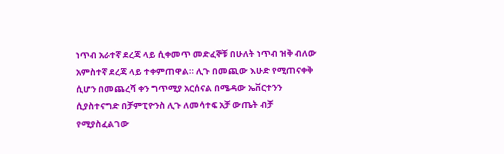ነጥብ አራተኛ ደረጃ ላይ ሲቀመጥ መድፈኞቹ በሁለት ነጥብ ዝቅ ብለው አምስተኛ ደረጃ ላይ ተቀምጠዋል። ሊጉ በመጪው እሁድ የሚጠናቀቅ ሲሆን በመጨረሻ ቀን ግጥሚያ አርሰናል በሜዳው ኤቨርተንን ሲያስተናግድ በቻምፒዮንስ ሊጉ ለመሳተፍ አቻ ውጤት ብቻ የሚያስፈልገው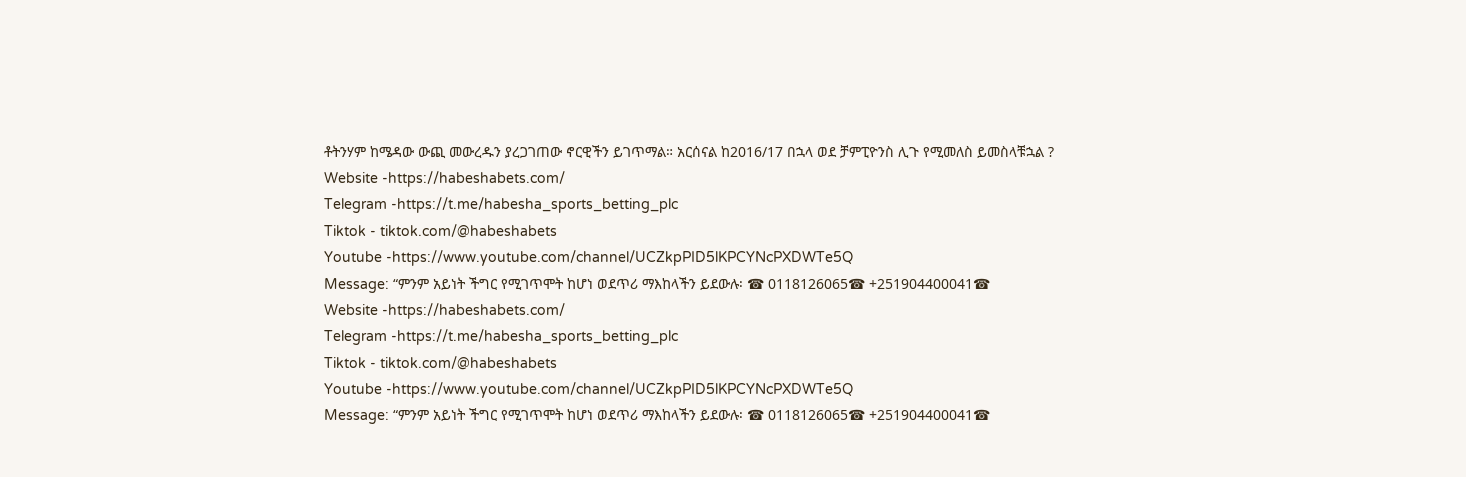ቶትንሃም ከሜዳው ውጪ መውረዱን ያረጋገጠው ኖርዊችን ይገጥማል። አርሰናል ከ2016/17 በኋላ ወደ ቻምፒዮንስ ሊጉ የሚመለስ ይመስላቹኋል ?
Website -https://habeshabets.com/
Telegram -https://t.me/habesha_sports_betting_plc
Tiktok - tiktok.com/@habeshabets
Youtube -https://www.youtube.com/channel/UCZkpPID5lKPCYNcPXDWTe5Q
Message: “ምንም አይነት ችግር የሚገጥሞት ከሆነ ወደጥሪ ማእከላችን ይደውሉ፡ ☎ 0118126065☎ +251904400041☎
Website -https://habeshabets.com/
Telegram -https://t.me/habesha_sports_betting_plc
Tiktok - tiktok.com/@habeshabets
Youtube -https://www.youtube.com/channel/UCZkpPID5lKPCYNcPXDWTe5Q
Message: “ምንም አይነት ችግር የሚገጥሞት ከሆነ ወደጥሪ ማእከላችን ይደውሉ፡ ☎ 0118126065☎ +251904400041☎